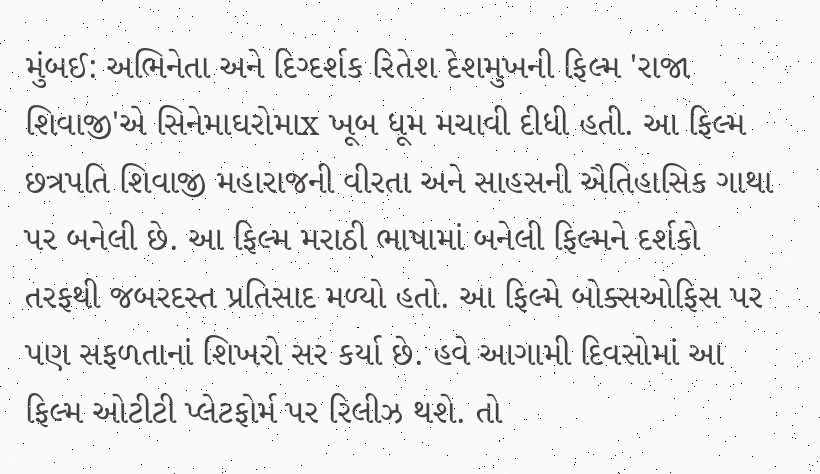મુંબઈ: અભિનેતા અને દિગ્દર્શક રિતેશ દેશમુખની ફિલ્મ 'રાજા શિવાજી'એ સિનેમાઘરોમાx ખૂબ ધૂમ મચાવી દીધી હતી. આ ફિલ્મ છત્રપતિ શિવાજી મહારાજની વીરતા અને સાહસની ઐતિહાસિક ગાથા પર બનેલી છે. આ ફિલ્મ મરાઠી ભાષામાં બનેલી ફિલ્મને દર્શકો તરફથી જબરદસ્ત પ્રતિસાદ મળ્યો હતો. આ ફિલ્મે બોક્સઓફિસ પર પણ સફળતાનાં શિખરો સર કર્યા છે. હવે આગામી દિવસોમાં આ ફિલ્મ ઓટીટી પ્લેટફોર્મ પર રિલીઝ થશે. તો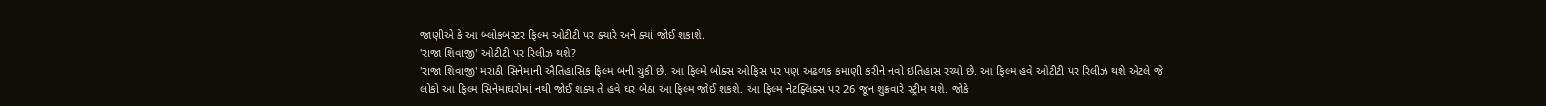જાણીએ કે આ બ્લોકબસ્ટર ફિલ્મ ઓટીટી પર ક્યારે અને ક્યાં જોઈ શકાશે.
'રાજા શિવાજી' ઓટીટી પર રિલીઝ થશે?
'રાજા શિવાજી' મરાઠી સિનેમાની ઐતિહાસિક ફિલ્મ બની ચુકી છે. આ ફિલ્મે બોક્સ ઓફિસ પર પણ અઢળક કમાણી કરીને નવો ઇતિહાસ રચ્યો છે. આ ફિલ્મ હવે ઓટીટી પર રિલીઝ થશે એટલે જે લોકો આ ફિલ્મ સિનેમાઘરોમાં નથી જોઈ શક્ય તે હવે ઘર બેઠા આ ફિલ્મ જોઈ શકશે. આ ફિલ્મ નેટફ્લિક્સ પર 26 જૂન શુક્રવારે સ્ટ્રીમ થશે. જોકે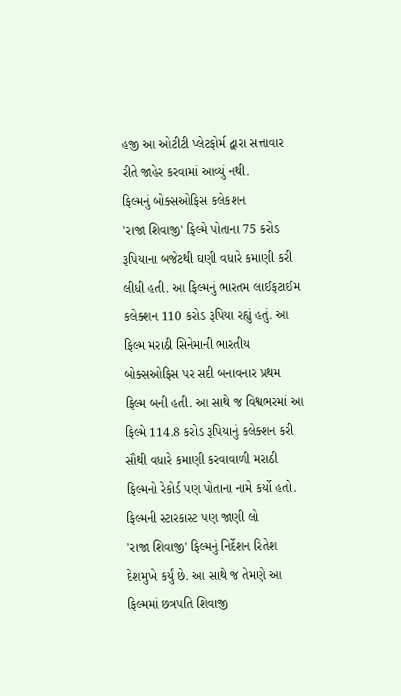હજી આ ઓટીટી પ્લેટફોર્મ દ્વારા સત્તાવાર રીતે જાહેર કરવામાં આવ્યું નથી.
ફિલ્મનું બોક્સઓફિસ કલેકશન
'રાજા શિવાજી' ફિલ્મે પોતાના 75 કરોડ રૂપિયાના બજેટથી ઘણી વધારે કમાણી કરી લીધી હતી. આ ફિલ્મનું ભારતમ લાઈફટાઈમ કલેક્શન 110 કરોડ રૂપિયા રહ્યું હતું. આ ફિલ્મ મરાઠી સિનેમાની ભારતીય બોક્સઓફિસ પર સદી બનાવનાર પ્રથમ ફિલ્મ બની હતી. આ સાથે જ વિશ્વભરમાં આ ફિલ્મે 114.8 કરોડ રૂપિયાનું કલેક્શન કરી સૌથી વધારે કમાણી કરવાવાળી મરાઠી ફિલ્મનો રેકોર્ડ પણ પોતાના નામે કર્યો હતો.
ફિલ્મની સ્ટારકાસ્ટ પણ જાણી લો
'રાજા શિવાજી' ફિલ્મનું નિર્દેશન રિતેશ દેશમુખે કર્યું છે. આ સાથે જ તેમણે આ ફિલ્મમાં છત્રપતિ શિવાજી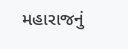મહારાજનું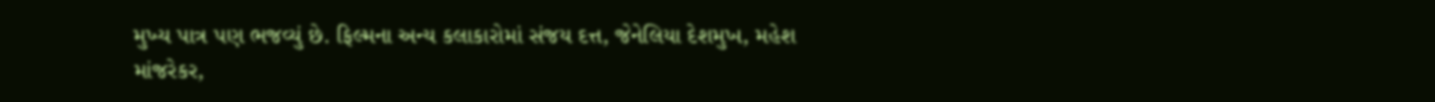મુખ્ય પાત્ર પણ ભજવ્યું છે. ફિલ્મના અન્ય કલાકારોમાં સંજય દત્ત, જેનેલિયા દેશમુખ, મહેશ માંજરેકર,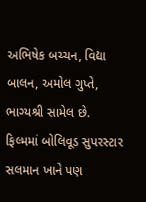અભિષેક બચ્ચન, વિદ્યા બાલન, અમોલ ગુપ્તે, ભાગ્યશ્રી સામેલ છે. ફિલ્મમાં બોલિવૂડ સુપરસ્ટાર સલમાન ખાને પણ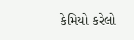કેમિયો કરેલો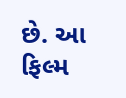છે. આ ફિલ્મ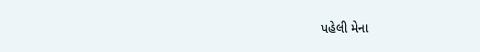પહેલી મેના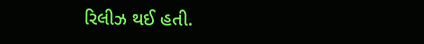રિલીઝ થઈ હતી.